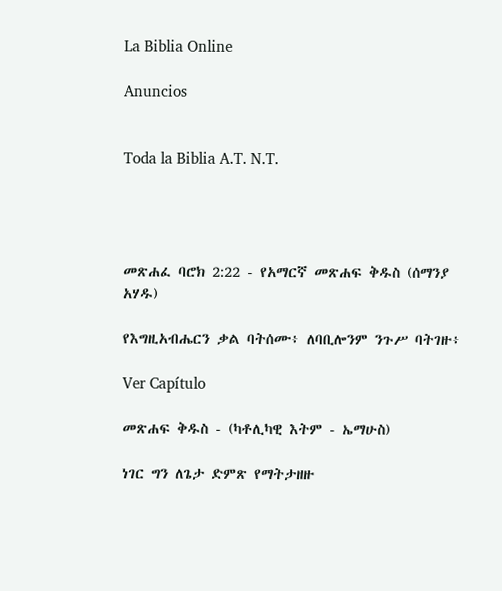La Biblia Online

Anuncios


Toda la Biblia A.T. N.T.




መጽሐፈ ባሮክ 2:22 - የአማርኛ መጽሐፍ ቅዱስ (ሰማንያ አሃዱ)

የእግዚአብሔርን ቃል ባትሰሙ፥ ለባቢሎንም ንጉሥ ባትገዙ፥

Ver Capítulo

መጽሐፍ ቅዱስ - (ካቶሊካዊ እትም - ኤማሁስ)

ነገር ግን ለጌታ ድምጽ የማትታዘዙ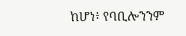ከሆነ፥ የባቢሎንንም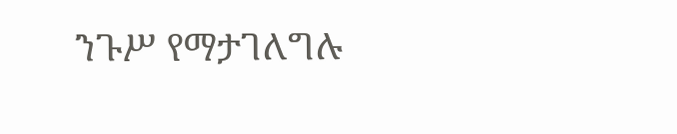ንጉሥ የማታገለግሉ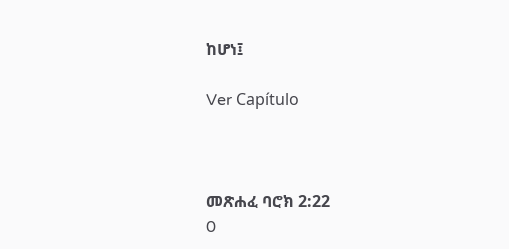ከሆነ፤

Ver Capítulo



መጽሐፈ ባሮክ 2:22
0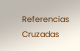Referencias Cruzadas